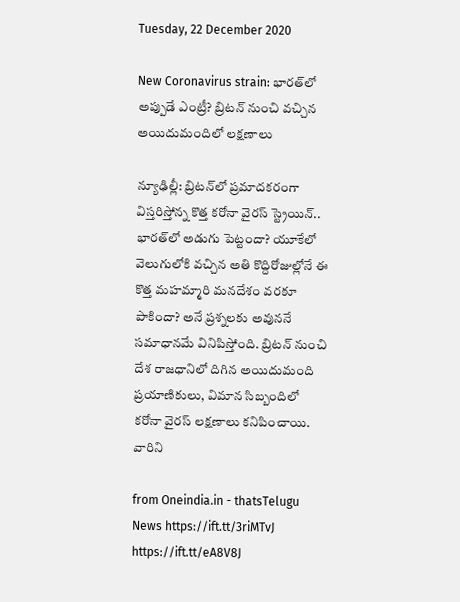Tuesday, 22 December 2020

New Coronavirus strain: భారత్‌లో అప్పుడే ఎంట్రీ? బ్రిటన్ నుంచి వచ్చిన అయిదుమందిలో లక్షణాలు

న్యూఢిల్లీ: బ్రిటన్‌లో ప్రమాదకరంగా విస్తరిస్తోన్న కొత్త కరోనా వైరస్ స్ట్రెయిన్.. భారత్‌లో అడుగు పెట్టందా? యూకేలో వెలుగులోకి వచ్చిన అతి కొద్దిరోజుల్లోనే ఈ కొత్త మహమ్మారి మనదేశం వరకూ పాకిందా? అనే ప్రశ్నలకు అవుననే సమాధానమే వినిపిస్తోంది. బ్రిటన్ నుంచి దేశ రాజధానిలో దిగిన అయిదుమంది ప్రయాణికులు, విమాన సిబ్బందిలో కరోనా వైరస్ లక్షణాలు కనిపించాయి. వారిని

from Oneindia.in - thatsTelugu News https://ift.tt/3riMTvJ
https://ift.tt/eA8V8J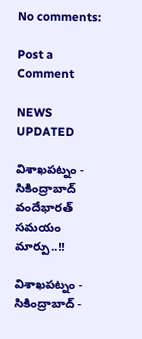No comments:

Post a Comment

NEWS UPDATED

విశాఖపట్నం - సికింద్రాబాద్ వందేభారత్ సమయం మార్పు..!!

విశాఖపట్నం - సికింద్రాబాద్ -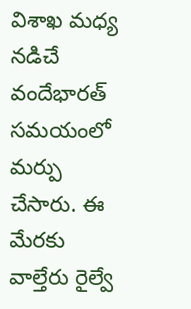విశాఖ మధ్య నడిచే వందేభారత్ సమయంలో మర్పు చేసారు. ఈ మేరకు వాల్తేరు రైల్వే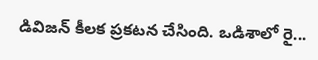డివిజన్ కీలక ప్రకటన చేసింది. ఒడిశాలో రై...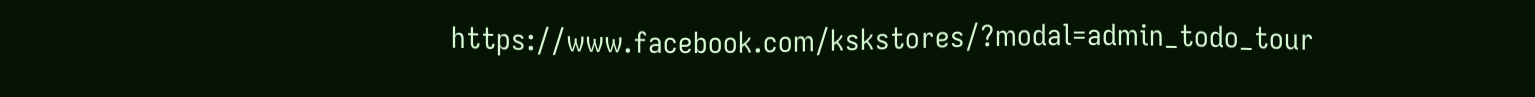https://www.facebook.com/kskstores/?modal=admin_todo_tour